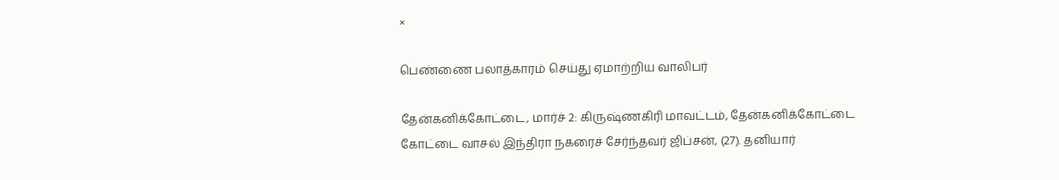×

பெண்ணை பலாத்காரம் செய்து ஏமாற்றிய வாலிபர்

தேன்கனிக்கோட்டை, மார்ச் 2: கிருஷ்ணகிரி மாவட்டம், தேன்கனிக்கோட்டை கோட்டை வாசல் இந்திரா நகரைச் சேர்ந்தவர் ஜிப்சன், (27). தனியார்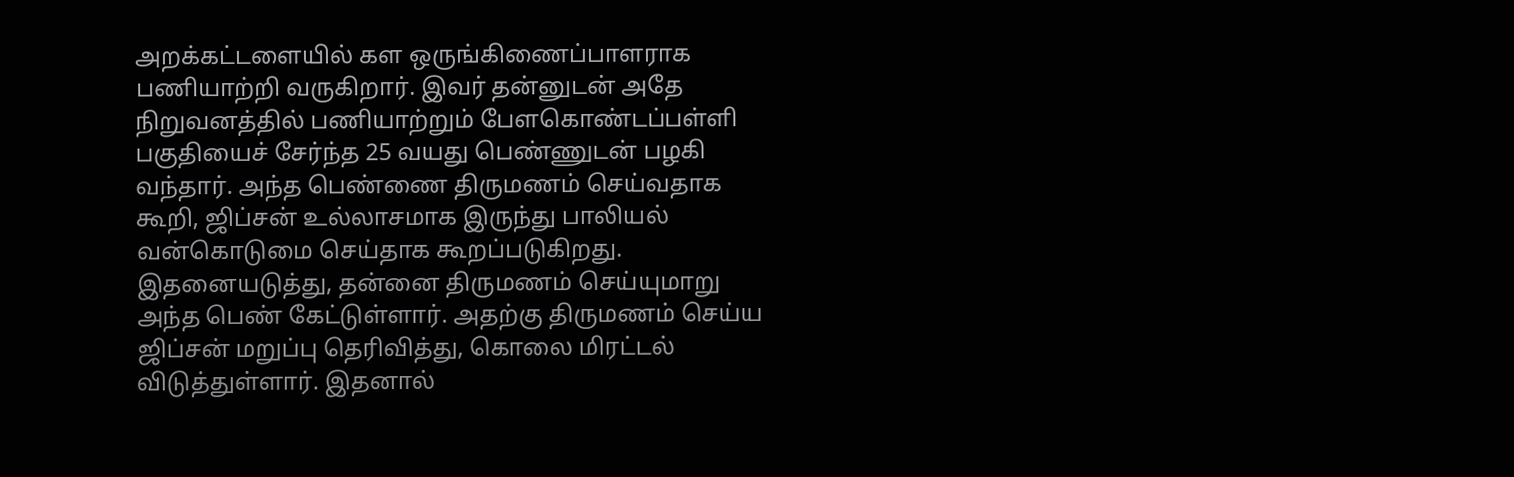அறக்கட்டளையில் கள ஒருங்கிணைப்பாளராக பணியாற்றி வருகிறார். இவர் தன்னுடன் அதே நிறுவனத்தில் பணியாற்றும் பேளகொண்டப்பள்ளி பகுதியைச் சேர்ந்த 25 வயது பெண்ணுடன் பழகி வந்தார். அந்த பெண்ணை திருமணம் செய்வதாக கூறி, ஜிப்சன் உல்லாசமாக இருந்து பாலியல் வன்கொடுமை செய்தாக கூறப்படுகிறது. இதனையடுத்து, தன்னை திருமணம் செய்யுமாறு அந்த பெண் கேட்டுள்ளார். அதற்கு திருமணம் செய்ய ஜிப்சன் மறுப்பு தெரிவித்து, கொலை மிரட்டல் விடுத்துள்ளார். இதனால்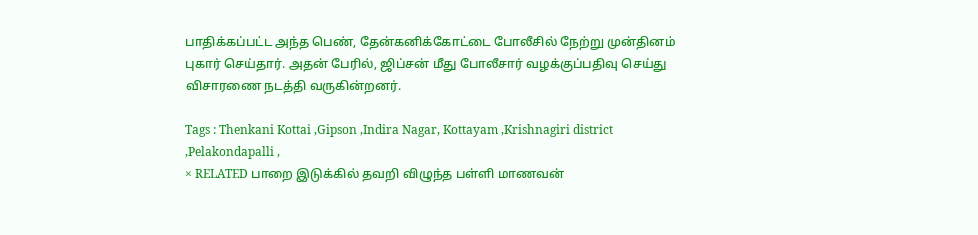பாதிக்கப்பட்ட அந்த பெண், தேன்கனிக்கோட்டை போலீசில் நேற்று முன்தினம் புகார் செய்தார். அதன் பேரில், ஜிப்சன் மீது போலீசார் வழக்குப்பதிவு செய்து விசாரணை நடத்தி வருகின்றனர்.

Tags : Thenkani Kottai ,Gipson ,Indira Nagar, Kottayam ,Krishnagiri district ,Pelakondapalli ,
× RELATED பாறை இடுக்கில் தவறி விழுந்த பள்ளி மாணவன்